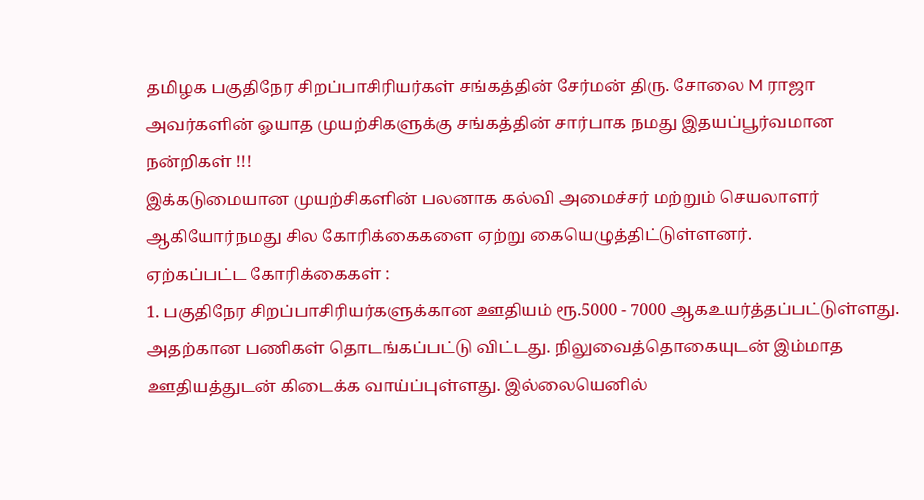தமிழக பகுதிநேர சிறப்பாசிரியர்கள் சங்கத்தின் சேர்மன் திரு. சோலை M ராஜா அவர்களின் ஓயாத முயற்சிகளுக்கு சங்கத்தின் சார்பாக நமது இதயப்பூர்வமான நன்றிகள் !!!
இக்கடுமையான முயற்சிகளின் பலனாக கல்வி அமைச்சர் மற்றும் செயலாளர் ஆகியோர்நமது சில கோரிக்கைகளை ஏற்று கையெழுத்திட்டுள்ளனர்.
ஏற்கப்பட்ட கோரிக்கைகள் :
1. பகுதிநேர சிறப்பாசிரியர்களுக்கான ஊதியம் ரூ.5000 - 7000 ஆகஉயர்த்தப்பட்டுள்ளது. அதற்கான பணிகள் தொடங்கப்பட்டு விட்டது. நிலுவைத்தொகையுடன் இம்மாத ஊதியத்துடன் கிடைக்க வாய்ப்புள்ளது. இல்லையெனில்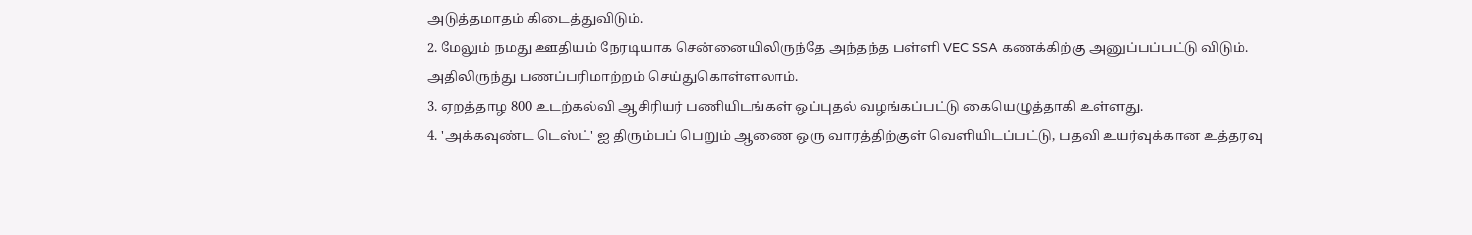அடுத்தமாதம் கிடைத்துவிடும்.
2. மேலும் நமது ஊதியம் நேரடியாக சென்னையிலிருந்தே அந்தந்த பள்ளி VEC SSA கணக்கிற்கு அனுப்பப்பட்டு விடும். அதிலிருந்து பணப்பரிமாற்றம் செய்துகொள்ளலாம்.
3. ஏறத்தாழ 800 உடற்கல்வி ஆசிரியர் பணியிடங்கள் ஒப்புதல் வழங்கப்பட்டு கையெழுத்தாகி உள்ளது.
4. 'அக்கவுண்ட டெஸ்ட்' ஐ திரும்பப் பெறும் ஆணை ஒரு வாரத்திற்குள் வெளியிடப்பட்டு, பதவி உயர்வுக்கான உத்தரவு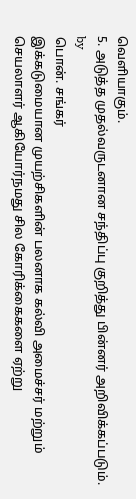வெளியாகும்.
5. அடுத்த முதல்வருடனான சந்திப்பு குறித்து பின்னர் அறிவிக்கப்படும்.
by
பொன். சங்கர்
இக்கடுமையான முயற்சிகளின் பலனாக கல்வி அமைச்சர் மற்றும் செயலாளர் ஆகியோர்நமது சில கோரிக்கைகளை ஏற்று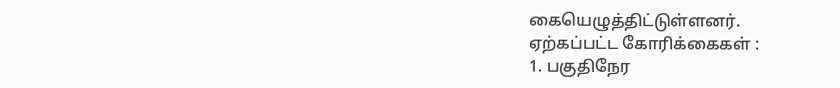கையெழுத்திட்டுள்ளனர்.
ஏற்கப்பட்ட கோரிக்கைகள் :
1. பகுதிநேர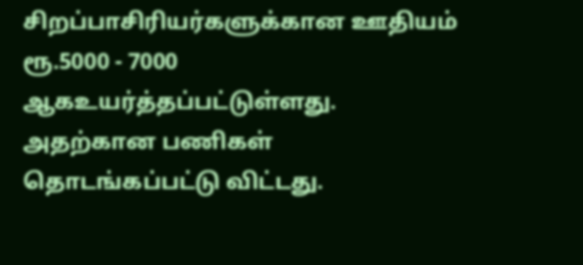சிறப்பாசிரியர்களுக்கான ஊதியம் ரூ.5000 - 7000 ஆகஉயர்த்தப்பட்டுள்ளது. அதற்கான பணிகள் தொடங்கப்பட்டு விட்டது.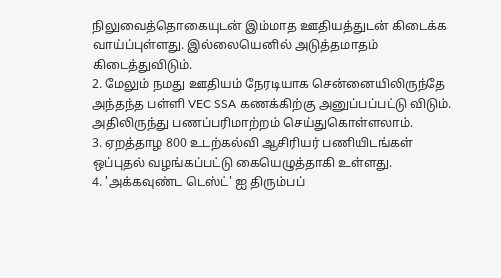நிலுவைத்தொகையுடன் இம்மாத ஊதியத்துடன் கிடைக்க வாய்ப்புள்ளது. இல்லையெனில் அடுத்தமாதம் கிடைத்துவிடும்.
2. மேலும் நமது ஊதியம் நேரடியாக சென்னையிலிருந்தே அந்தந்த பள்ளி VEC SSA கணக்கிற்கு அனுப்பப்பட்டு விடும். அதிலிருந்து பணப்பரிமாற்றம் செய்துகொள்ளலாம்.
3. ஏறத்தாழ 800 உடற்கல்வி ஆசிரியர் பணியிடங்கள் ஒப்புதல் வழங்கப்பட்டு கையெழுத்தாகி உள்ளது.
4. 'அக்கவுண்ட டெஸ்ட்' ஐ திரும்பப்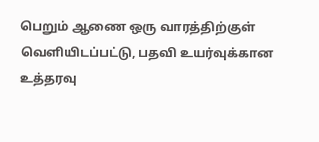பெறும் ஆணை ஒரு வாரத்திற்குள் வெளியிடப்பட்டு, பதவி உயர்வுக்கான உத்தரவு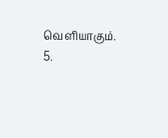வெளியாகும்.
5.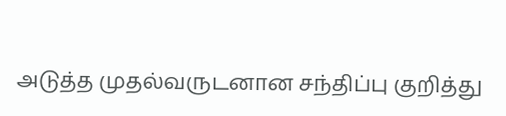அடுத்த முதல்வருடனான சந்திப்பு குறித்து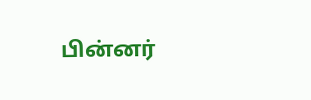பின்னர்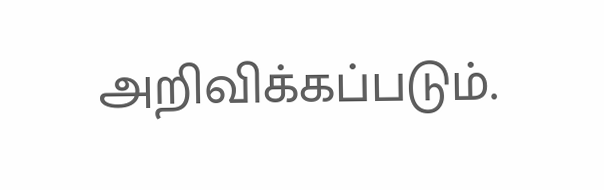அறிவிக்கப்படும்.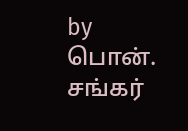by
பொன். சங்கர்